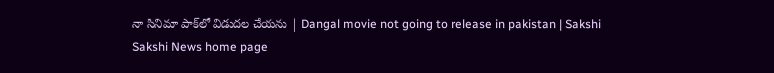నా సినిమా పాక్‌లో విడుదల చేయను | Dangal movie not going to release in pakistan | Sakshi
Sakshi News home page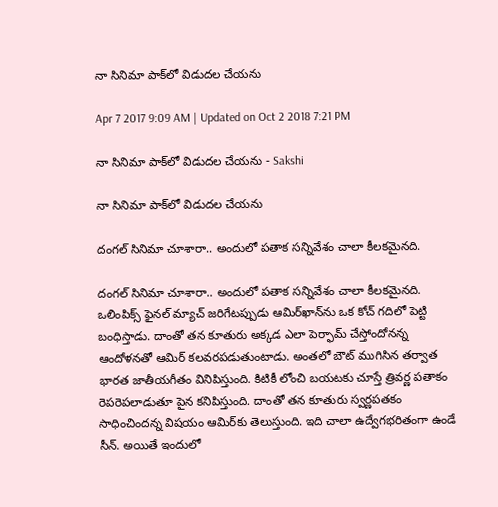నా సినిమా పాక్‌లో విడుదల చేయను

Apr 7 2017 9:09 AM | Updated on Oct 2 2018 7:21 PM

నా సినిమా పాక్‌లో విడుదల చేయను - Sakshi

నా సినిమా పాక్‌లో విడుదల చేయను

దంగల్ సినిమా చూశారా.. అందులో పతాక సన్నివేశం చాలా కీలకమైనది.

దంగల్ సినిమా చూశారా.. అందులో పతాక సన్నివేశం చాలా కీలకమైనది. ఒలింపిక్స్ ఫైనల్ మ్యాచ్ జరిగేటప్పుడు ఆమిర్‌ఖాన్‌ను ఒక కోచ్ గదిలో పెట్టి బంధిస్తాడు. దాంతో తన కూతురు అక్కడ ఎలా పెర్ఫామ్ చేస్తోందోనన్న ఆందోళనతో ఆమిర్ కలవరపడుతుంటాడు. అంతలో బౌట్ ముగిసిన తర్వాత భారత జాతీయగీతం వినిపిస్తుంది. కిటికీ లోంచి బయటకు చూస్తే త్రివర్ణ పతాకం రెపరెపలాడుతూ పైన కనిపిస్తుంది. దాంతో తన కూతురు స్వర్ణపతకం సాధించిందన్న విషయం ఆమిర్‌కు తెలుస్తుంది. ఇది చాలా ఉద్వేగభరితంగా ఉండే సీన్. అయితే ఇందులో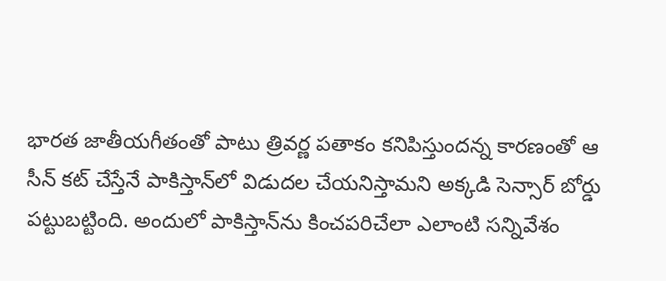భారత జాతీయగీతంతో పాటు త్రివర్ణ పతాకం కనిపిస్తుందన్న కారణంతో ఆ సీన్ కట్‌ చేస్తేనే పాకిస్తాన్‌లో విడుదల చేయనిస్తామని అక్కడి సెన్సార్ బోర్డు పట్టుబట్టింది. అందులో పాకిస్తాన్‌ను కించపరిచేలా ఎలాంటి సన్నివేశం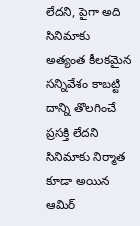లేదని, పైగా అది సినిమాకు అత్యంత కీలకమైన సన్నివేశం కాబట్టి దాన్ని తొలగించే ప్రసక్తి లేదని సినిమాకు నిర్మాత కూడా అయిన ఆమిర్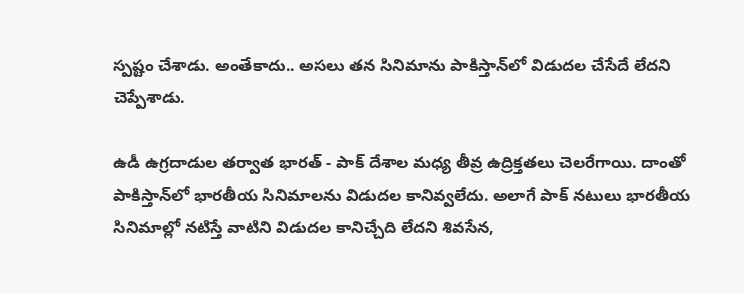స్పష్టం చేశాడు. అంతేకాదు.. అసలు తన సినిమాను పాకిస్తాన్‌లో విడుదల చేసేదే లేదని చెప్పేశాడు.

ఉడీ ఉగ్రదాడుల తర్వాత భారత్ - పాక్ దేశాల మధ్య తీవ్ర ఉద్రిక్తతలు చెలరేగాయి. దాంతో పాకిస్తాన్‌లో భారతీయ సినిమాలను విడుదల కానివ్వలేదు. అలాగే పాక్ నటులు భారతీయ సినిమాల్లో నటిస్తే వాటిని విడుదల కానిచ్చేది లేదని శివసేన,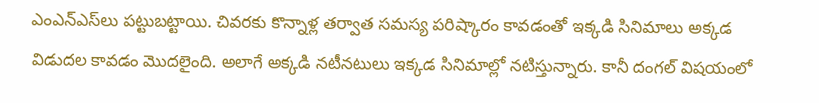ఎంఎన్ఎస్‌లు పట్టుబట్టాయి. చివరకు కొన్నాళ్ల తర్వాత సమస్య పరిష్కారం కావడంతో ఇక్కడి సినిమాలు అక్కడ విడుదల కావడం మొదలైంది. అలాగే అక్కడి నటీనటులు ఇక్కడ సినిమాల్లో నటిస్తున్నారు. కానీ దంగల్ విషయంలో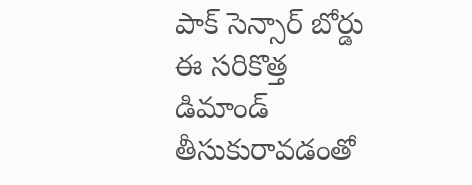పాక్ సెన్సార్ బోర్డు ఈ సరికొత్త డిమాండ్ తీసుకురావడంతో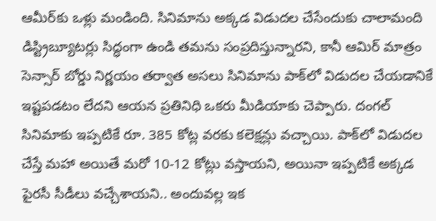ఆమీర్‌కు ఒళ్లు మండింది. సినిమాను అక్కడ విడుదల చేసేందుకు చాలామంది డిస్ట్రిబ్యూటర్లు సిద్ధంగా ఉండి తమను సంప్రదిస్తున్నారని, కానీ ఆమిర్ మాత్రం సెన్సార్ బోర్డు నిర్ణయం తర్వాత అసలు సినిమాను పాక్‌లో విడుదల చేయడానికే ఇష్టపడటం లేదని ఆయన ప్రతినిధి ఒకరు మీడియాకు చెప్పారు. దంగల్ సినిమాకు ఇప్పటికే రూ. 385 కోట్ల వరకు కలెక్షన్లు వచ్చాయి. పాక్‌లో విడుదల చేస్తే మహా అయితే మరో 10-12 కోట్లు వస్తాయని, అయినా ఇప్పటికే అక్కడ పైరసీ సీడీలు వచ్చేశాయని.. అందువల్ల ఇక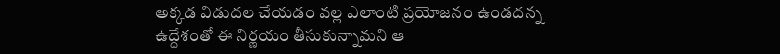అక్కడ విడుదల చేయడం వల్ల ఎలాంటి ప్రయోజనం ఉండదన్న ఉద్దేశంతో ఈ నిర్ణయం తీసుకున్నామని ఆ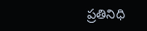ప్రతినిధి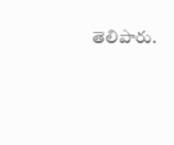తెలిపారు.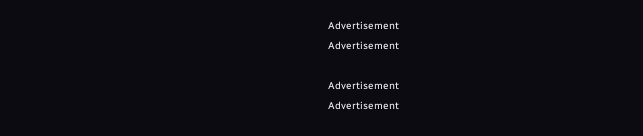Advertisement
Advertisement

Advertisement
Advertisement